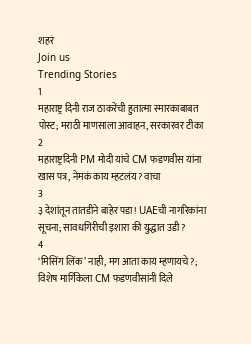शहरं
Join us
Trending Stories
1
महाराष्ट्र दिनी राज ठाकरेंची हुतात्मा स्मारकाबाबत पोस्ट; मराठी माणसाला आवाहन, सरकारवर टीका
2
महाराष्ट्रदिनी PM मोदी यांचे CM फडणवीस यांना खास पत्र, नेमकं काय म्हटलंय? वाचा
3
३ देशांतून तातडीने बाहेर पडा! UAEची नागरिकांना सूचना; सावधगिरीची इशारा की युद्धात उडी?
4
‘मिसिंग लिंक’ नाही, मग आता काय म्हणायचे?; विशेष मार्गिकेला CM फडणवीसांनी दिले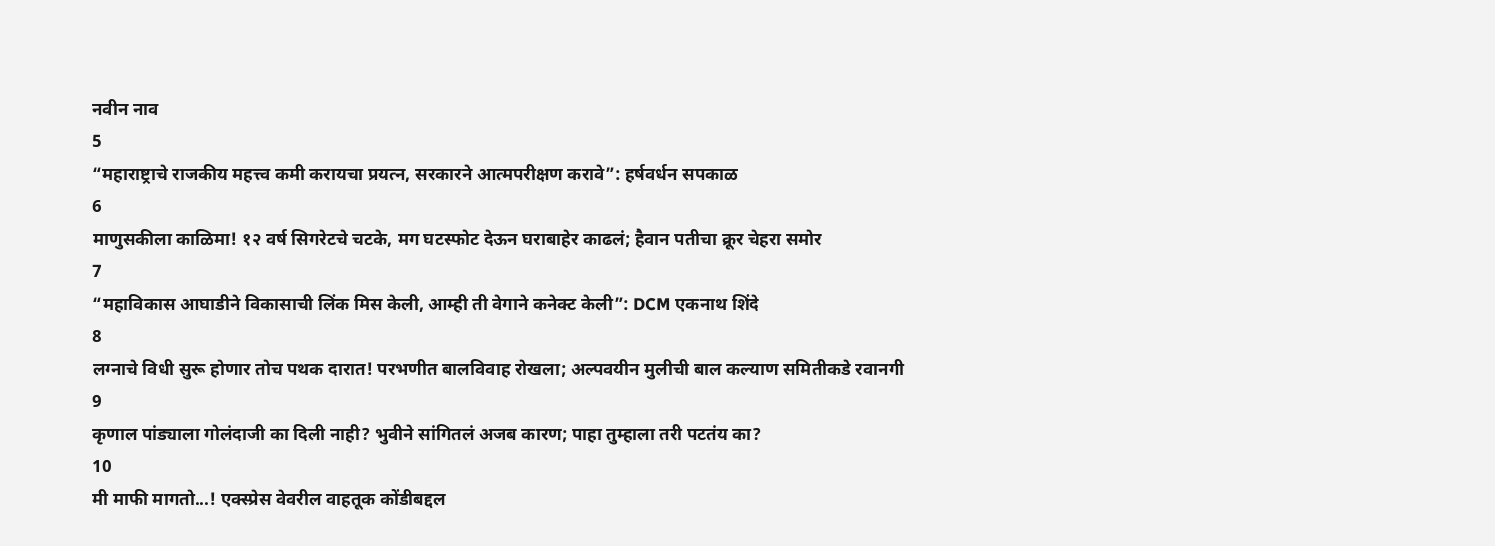नवीन नाव
5
“महाराष्ट्राचे राजकीय महत्त्व कमी करायचा प्रयत्न, सरकारने आत्मपरीक्षण करावे”: हर्षवर्धन सपकाळ
6
माणुसकीला काळिमा! १२ वर्ष सिगरेटचे चटके, मग घटस्फोट देऊन घराबाहेर काढलं; हैवान पतीचा क्रूर चेहरा समोर
7
“महाविकास आघाडीने विकासाची लिंक मिस केली, आम्ही ती वेगाने कनेक्ट केली”: DCM एकनाथ शिंदे
8
लग्नाचे विधी सुरू होणार तोच पथक दारात! परभणीत बालविवाह रोखला; अल्पवयीन मुलीची बाल कल्याण समितीकडे रवानगी
9
कृणाल पांड्याला गोलंदाजी का दिली नाही? भुवीने सांगितलं अजब कारण; पाहा तुम्हाला तरी पटतंय का?
10
मी माफी मागतो...! एक्स्प्रेस वेवरील वाहतूक कोंडीबद्दल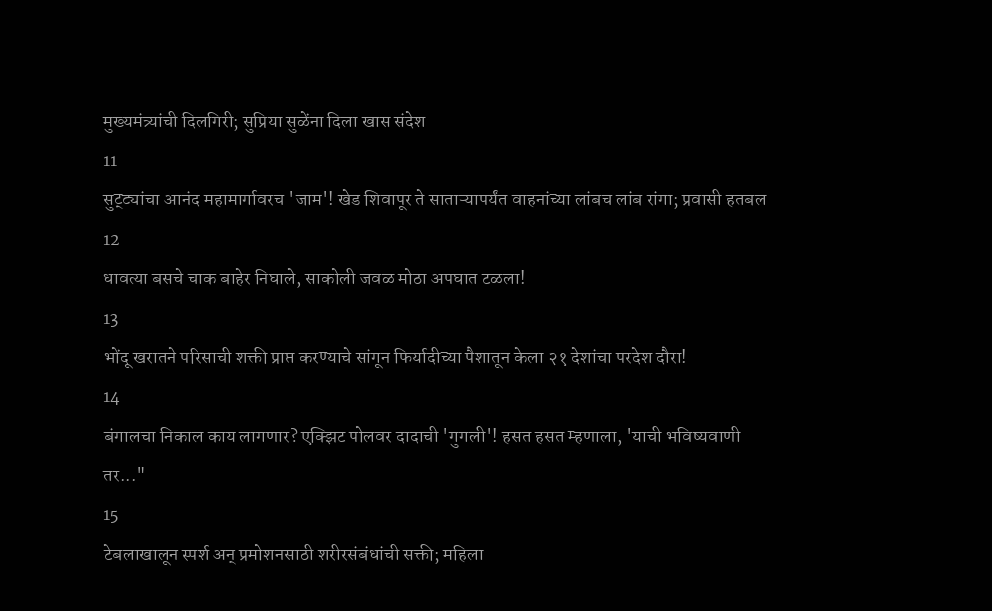मुख्यमंत्र्यांची दिलगिरी; सुप्रिया सुळेंना दिला खास संदेश
11
सुट्ट्यांचा आनंद महामार्गावरच 'जाम'! खेड शिवापूर ते साताऱ्यापर्यंत वाहनांच्या लांबच लांब रांगा; प्रवासी हतबल
12
धावत्या बसचे चाक बाहेर निघाले, साकोली जवळ मोठा अपघात टळला!
13
भोंदू खरातने परिसाची शक्ती प्राप्त करण्याचे सांगून फिर्यादीच्या पैशातून केला २१ देशांचा परदेश दौरा!
14
बंगालचा निकाल काय लागणार? एक्झिट पोलवर दादाची 'गुगली'! हसत हसत म्हणाला, 'याची भविष्यवाणी तर..."
15
टेबलाखालून स्पर्श अन् प्रमोशनसाठी शरीरसंबंधांची सक्ती; महिला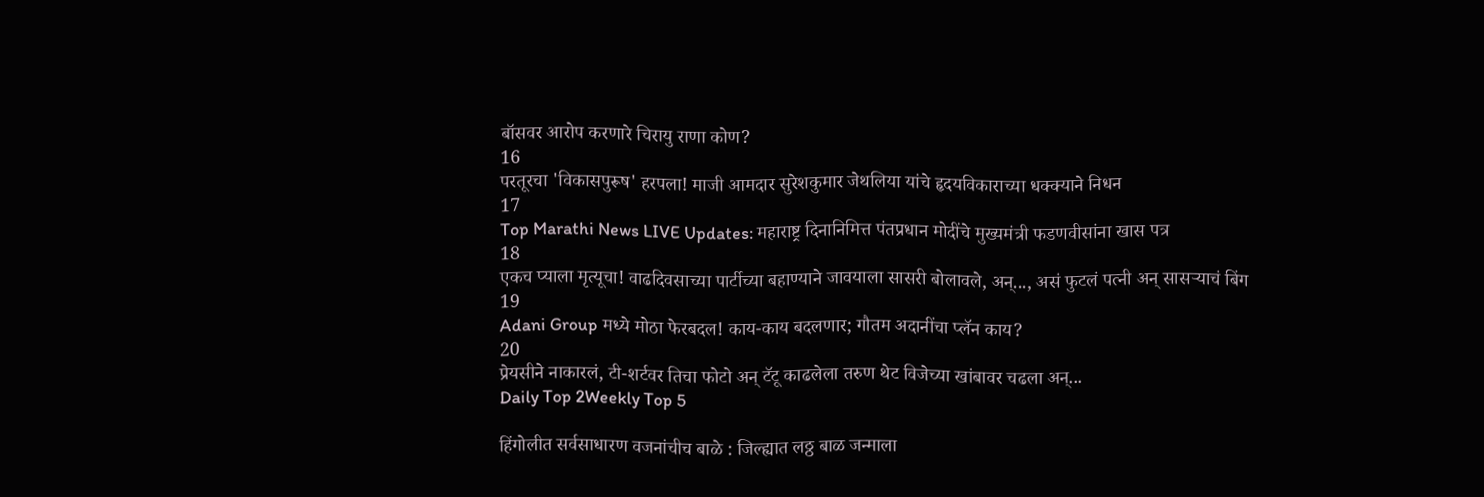बॉसवर आरोप करणारे चिरायु राणा कोण?
16
परतूरचा 'विकासपुरूष' हरपला! माजी आमदार सुरेशकुमार जेथलिया यांचे हृदयविकाराच्या धक्क्याने निधन
17
Top Marathi News LIVE Updates: महाराष्ट्र दिनानिमित्त पंतप्रधान मोदींचे मुख्यमंत्री फडणवीसांना खास पत्र
18
एकच प्याला मृत्यूचा! वाढदिवसाच्या पार्टीच्या बहाण्याने जावयाला सासरी बोलावले, अन्..., असं फुटलं पत्नी अन् सासऱ्याचं बिंग
19
Adani Group मध्ये मोठा फेरबदल! काय-काय बदलणार; गौतम अदानींचा प्लॅन काय?
20
प्रेयसीने नाकारलं, टी-शर्टवर तिचा फोटो अन् टॅटू काढलेला तरुण थेट विजेच्या खांबावर चढला अन्...
Daily Top 2Weekly Top 5

हिंगोलीत सर्वसाधारण वजनांचीच बाळे : जिल्ह्यात लठ्ठ बाळ जन्माला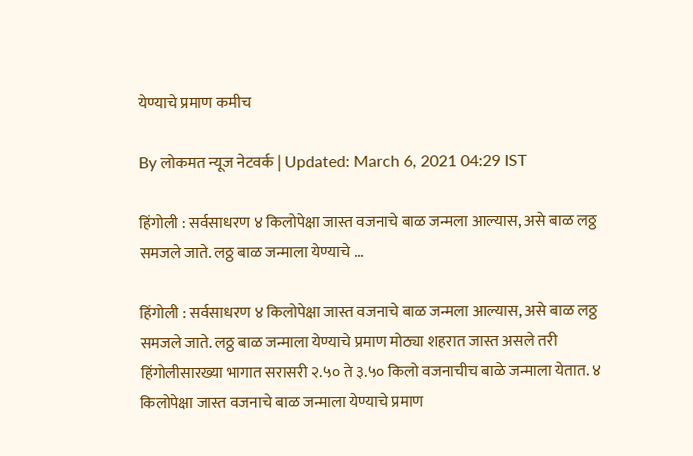येण्याचे प्रमाण कमीच

By लोकमत न्यूज नेटवर्क | Updated: March 6, 2021 04:29 IST

हिंगोली : सर्वसाधरण ४ किलोपेक्षा जास्त वजनाचे बाळ जन्मला आल्यास, असे बाळ लठ्ठ समजले जाते. लठ्ठ बाळ जन्माला येण्याचे ...

हिंगोली : सर्वसाधरण ४ किलोपेक्षा जास्त वजनाचे बाळ जन्मला आल्यास, असे बाळ लठ्ठ समजले जाते. लठ्ठ बाळ जन्माला येण्याचे प्रमाण मोठ्या शहरात जास्त असले तरी हिंगोलीसारख्या भागात सरासरी २.५० ते ३.५० किलो वजनाचीच बाळे जन्माला येतात. ४ किलोपेक्षा जास्त वजनाचे बाळ जन्माला येण्याचे प्रमाण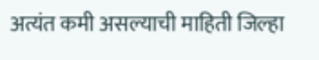अत्यंत कमी असल्याची माहिती जिल्हा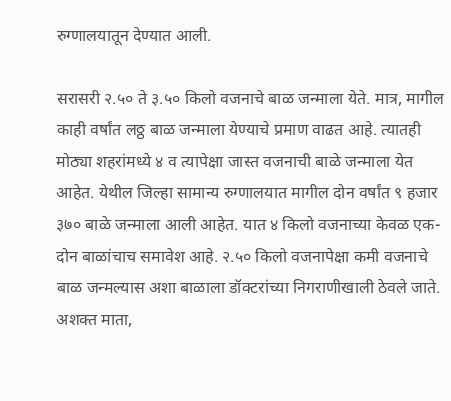रुग्णालयातून देण्यात आली.

सरासरी २.५० ते ३.५० किलो वजनाचे बाळ जन्माला येते. मात्र, मागील काही वर्षांत लठ्ठ बाळ जन्माला येण्याचे प्रमाण वाढत आहे. त्यातही मोठ्या शहरांमध्ये ४ व त्यापेक्षा जास्त वजनाची बाळे जन्माला येत आहेत. येथील जिल्हा सामान्य रुग्णालयात मागील दोन वर्षांत ९ हजार ३७० बाळे जन्माला आली आहेत. यात ४ किलो वजनाच्या केवळ एक-दोन बाळांचाच समावेश आहे. २.५० किलो वजनापेक्षा कमी वजनाचे बाळ जन्मल्यास अशा बाळाला डॉक्टरांच्या निगराणीखाली ठेवले जाते. अशक्त माता,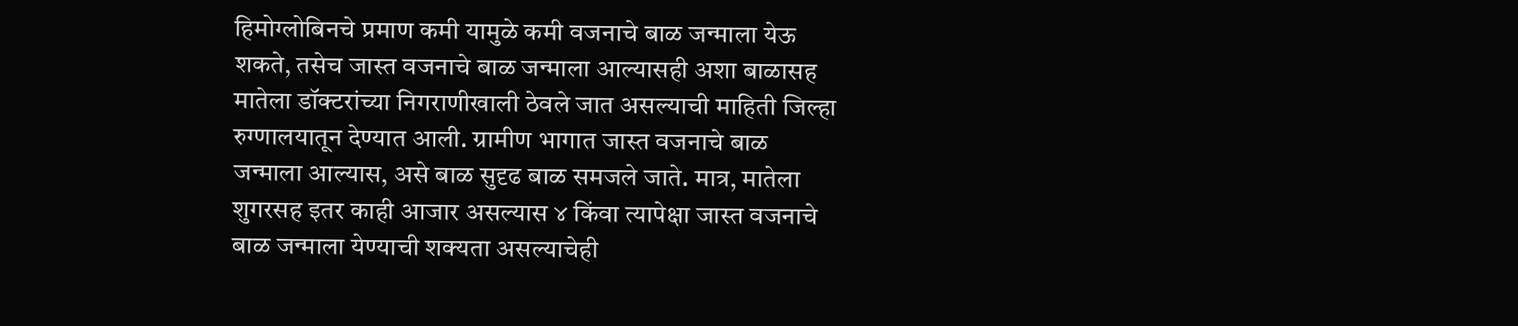हिमोग्लोबिनचे प्रमाण कमी यामुळे कमी वजनाचे बाळ जन्माला येऊ शकते, तसेच जास्त वजनाचे बाळ जन्माला आल्यासही अशा बाळासह मातेला डॉक्टरांच्या निगराणीखाली ठेवले जात असल्याची माहिती जिल्हा रुग्णालयातून देण्यात आली. ग्रामीण भागात जास्त वजनाचे बाळ जन्माला आल्यास, असे बाळ सुदृढ बाळ समजले जाते. मात्र, मातेला शुगरसह इतर काही आजार असल्यास ४ किंवा त्यापेक्षा जास्त वजनाचे बाळ जन्माला येण्याची शक्यता असल्याचेही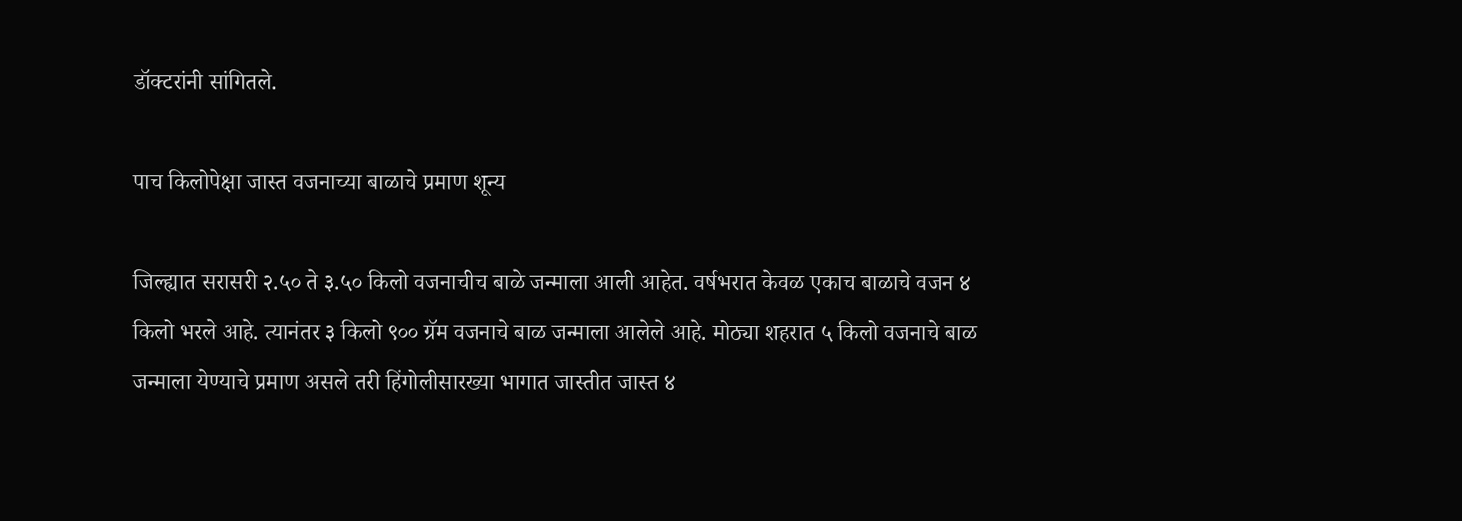डॉक्टरांनी सांगितले.

पाच किलोपेक्षा जास्त वजनाच्या बाळाचे प्रमाण शून्य

जिल्ह्यात सरासरी २.५० ते ३.५० किलो वजनाचीच बाळे जन्माला आली आहेत. वर्षभरात केवळ एकाच बाळाचे वजन ४ किलो भरले आहे. त्यानंतर ३ किलो ९०० ग्रॅम वजनाचे बाळ जन्माला आलेले आहे. मोठ्या शहरात ५ किलो वजनाचे बाळ जन्माला येण्याचे प्रमाण असले तरी हिंगोलीसारख्या भागात जास्तीत जास्त ४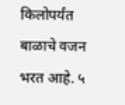किलोपर्यंत बाळाचे वजन भरत आहे. ५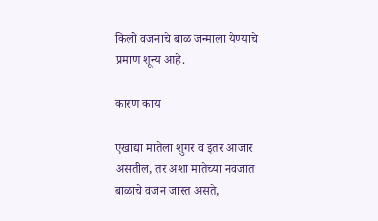किलो वजनाचे बाळ जन्माला येण्याचे प्रमाण शून्य आहे.

कारण काय

एखाद्या मातेला शुगर व इतर आजार असतील, तर अशा मातेच्या नवजात बाळाचे वजन जास्त असते,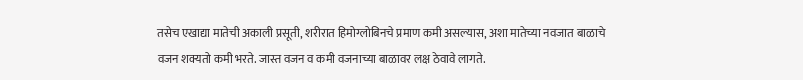तसेच एखाद्या मातेची अकाली प्रसूती, शरीरात हिमोग्लोबिनचे प्रमाण कमी असल्यास, अशा मातेच्या नवजात बाळाचे वजन शक्यतो कमी भरते. जास्त वजन व कमी वजनाच्या बाळावर लक्ष ठेवावे लागते.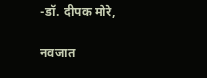-डॉ. दीपक मोरे,

नवजात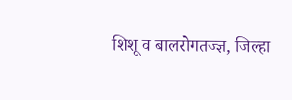शिशू व बालरोगतज्ज्ञ, जिल्हा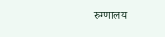रुग्णालय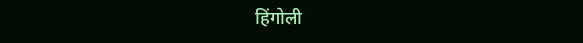हिंगोली